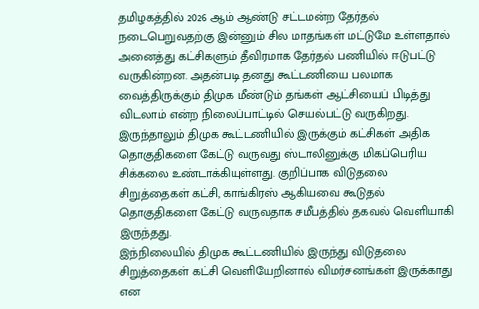தமிழகத்தில் 2026 ஆம் ஆண்டு சட்டமன்ற தேர்தல் நடைபெறுவதற்கு இன்னும் சில மாதங்கள் மட்டுமே உள்ளதால் அனைத்து கட்சிகளும் தீவிரமாக தேர்தல் பணியில் ஈடுபட்டு வருகின்றன. அதன்படி தனது கூட்டணியை பலமாக வைத்திருக்கும் திமுக மீண்டும் தங்கள் ஆட்சியைப் பிடித்து விடலாம் என்ற நிலைப்பாட்டில் செயல்பட்டு வருகிறது. இருந்தாலும் திமுக கூட்டணியில் இருக்கும் கட்சிகள் அதிக தொகுதிகளை கேட்டு வருவது ஸ்டாலினுக்கு மிகப்பெரிய சிக்கலை உண்டாக்கியுள்ளது. குறிப்பாக விடுதலை சிறுத்தைகள் கட்சி, காங்கிரஸ் ஆகியவை கூடுதல் தொகுதிகளை கேட்டு வருவதாக சமீபத்தில் தகவல் வெளியாகி இருந்தது.
இந்நிலையில் திமுக கூட்டணியில் இருந்து விடுதலை சிறுத்தைகள் கட்சி வெளியேறினால் விமர்சனங்கள் இருக்காது என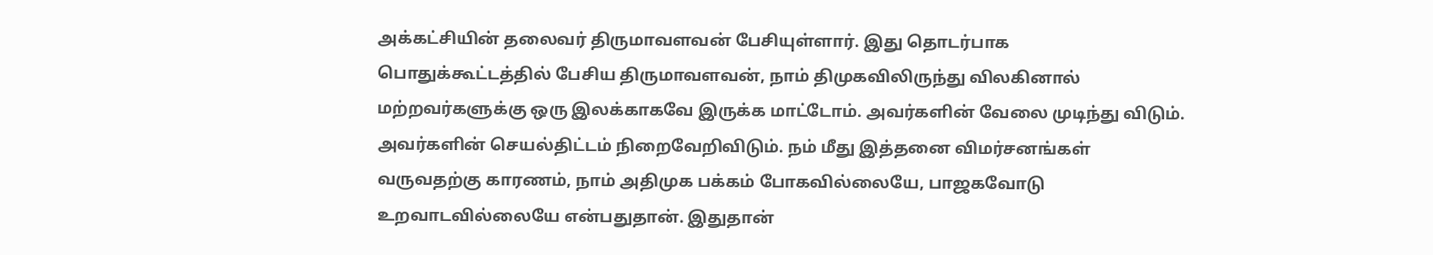அக்கட்சியின் தலைவர் திருமாவளவன் பேசியுள்ளார். இது தொடர்பாக பொதுக்கூட்டத்தில் பேசிய திருமாவளவன், நாம் திமுகவிலிருந்து விலகினால் மற்றவர்களுக்கு ஒரு இலக்காகவே இருக்க மாட்டோம். அவர்களின் வேலை முடிந்து விடும். அவர்களின் செயல்திட்டம் நிறைவேறிவிடும். நம் மீது இத்தனை விமர்சனங்கள் வருவதற்கு காரணம், நாம் அதிமுக பக்கம் போகவில்லையே, பாஜகவோடு உறவாடவில்லையே என்பதுதான். இதுதான்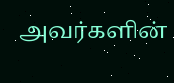அவர்களின்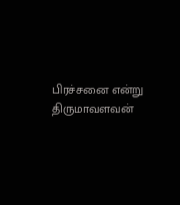பிரச்சனை என்று திருமாவளவன்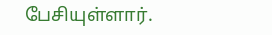பேசியுள்ளார்.